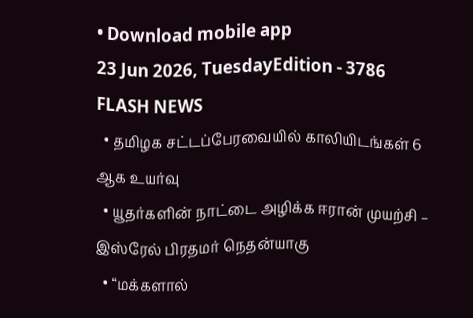• Download mobile app
23 Jun 2026, TuesdayEdition - 3786
FLASH NEWS
  • தமிழக சட்டப்பேரவையில் காலியிடங்கள் 6 ஆக உயர்வு
  • யூதர்களின் நாட்டை அழிக்க ஈரான் முயற்சி – இஸ்ரேல் பிரதமர் நெதன்யாகு
  • “மக்களால்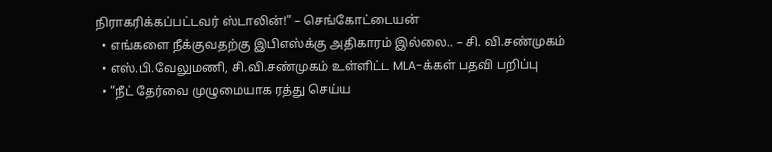நிராகரிக்கப்பட்டவர் ஸ்டாலின்!” – செங்கோட்டையன்
  • எங்களை நீக்குவதற்கு இபிஎஸ்க்கு அதிகாரம் இல்லை.. – சி. வி.சண்முகம்
  • எஸ்.பி.வேலுமணி, சி.வி.சண்முகம் உள்ளிட்ட MLA-க்கள் பதவி பறிப்பு
  • ”நீட் தேர்வை முழுமையாக ரத்து செய்ய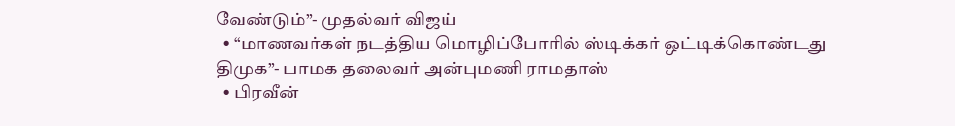வேண்டும்”- முதல்வர் விஜய்
  • “மாணவர்கள் நடத்திய மொழிப்போரில் ஸ்டிக்கர் ஒட்டிக்கொண்டது திமுக”- பாமக தலைவர் அன்புமணி ராமதாஸ்
  • பிரவீன்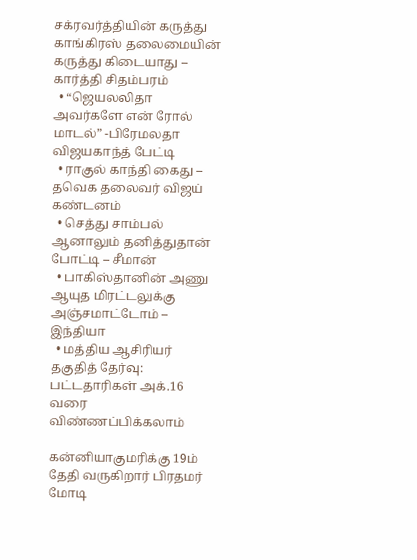சக்ரவர்த்தியின் கருத்து காங்கிரஸ் தலைமையின் கருத்து கிடையாது – கார்த்தி சிதம்பரம்
  • “ஜெயலலிதா அவர்களே என் ரோல் மாடல்” -பிரேமலதா விஜயகாந்த் பேட்டி
  • ராகுல் காந்தி கைது – தவெக தலைவர் விஜய் கண்டனம்
  • செத்து சாம்பல் ஆனாலும் தனித்துதான் போட்டி – சீமான்
  • பாகிஸ்தானின் அணு ஆயுத மிரட்டலுக்கு அஞ்சமாட்டோம் – இந்தியா
  • மத்திய ஆசிரியர் தகுதித் தேர்வு: பட்டதாரிகள் அக்.16 வரை விண்ணப்பிக்கலாம்

கன்னியாகுமரிக்கு 19ம் தேதி வருகிறார் பிரதமர் மோடி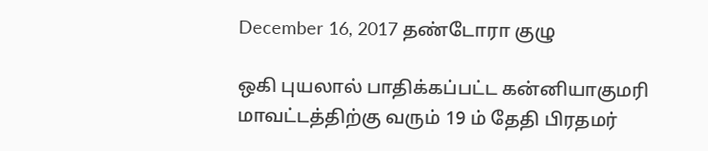December 16, 2017 தண்டோரா குழு

ஒகி புயலால் பாதிக்கப்பட்ட கன்னியாகுமரி மாவட்டத்திற்கு வரும் 19 ம் தேதி பிரதமர்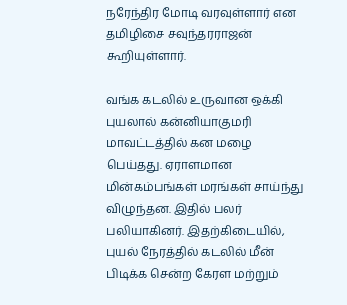நரேந்திர மோடி வரவுள்ளார் என தமிழிசை சவுந்தரராஜன் கூறியுள்ளார்.

வங்க கடலில் உருவான ஒக்கி புயலால் கன்னியாகுமரி மாவட்டத்தில் கன மழை பெய்தது. ஏராளமான மின்கம்பங்கள் மரங்கள் சாய்ந்து விழுந்தன. இதில் பலர் பலியாகினர். இதற்கிடையில், புயல் நேரத்தில் கடலில் மீன் பிடிக்க சென்ற கேரள மற்றும்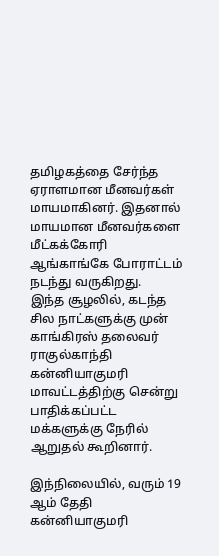தமிழகத்தை சேர்ந்த ஏராளமான மீனவர்கள் மாயமாகினர். இதனால் மாயமான மீனவர்களை மீட்கக்கோரி ஆங்காங்கே போராட்டம் நடந்து வருகிறது.
இந்த சூழலில், கடந்த சில நாட்களுக்கு முன் காங்கிரஸ் தலைவர் ராகுல்காந்தி கன்னியாகுமரி மாவட்டத்திற்கு சென்று பாதிக்கப்பட்ட மக்களுக்கு நேரில் ஆறுதல் கூறினார்.

இந்நிலையில், வரும் 19 ஆம் தேதி கன்னியாகுமரி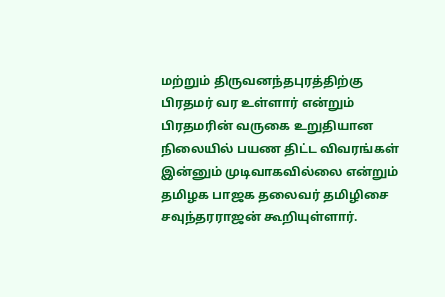மற்றும் திருவனந்தபுரத்திற்கு பிரதமர் வர உள்ளார் என்றும் பிரதமரின் வருகை உறுதியான நிலையில் பயண திட்ட விவரங்கள் இன்னும் முடிவாகவில்லை என்றும் தமிழக பாஜக தலைவர் தமிழிசை சவுந்தரராஜன் கூறியுள்ளார்.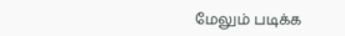மேலும் படிக்க